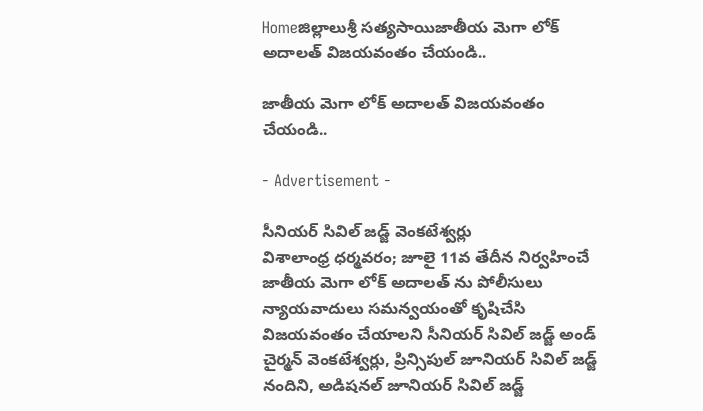Homeజిల్లాలుశ్రీ సత్యసాయిజాతీయ మెగా లోక్ అదాలత్ విజయవంతం చేయండి..

జాతీయ మెగా లోక్ అదాలత్ విజయవంతం చేయండి..

- Advertisement -

సీనియర్ సివిల్ జడ్జ్ వెంకటేశ్వర్లు
విశాలాంధ్ర ధర్మవరం; జూలై 11వ తేదీన నిర్వహించే జాతీయ మెగా లోక్ అదాలత్ ను పోలీసులు న్యాయవాదులు సమన్వయంతో కృషిచేసి విజయవంతం చేయాలని సీనియర్ సివిల్ జడ్జ్ అండ్ చైర్మన్ వెంకటేశ్వర్లు, ప్రిన్సిపుల్ జూనియర్ సివిల్ జడ్జ్ నందిని, అడిషనల్ జూనియర్ సివిల్ జడ్జ్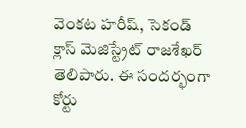వెంకట హరీష్, సెకండ్ క్లాస్ మెజిస్ట్రేట్ రాజశేఖర్ తెలిపారు. ఈ సందర్భంగా కోర్టు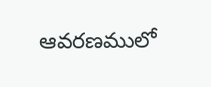ఆవరణములో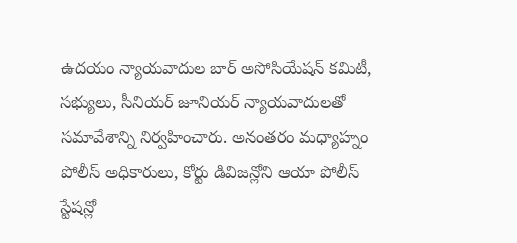ఉదయం న్యాయవాదుల బార్ అసోసియేషన్ కమిటీ, సభ్యులు, సీనియర్ జూనియర్ న్యాయవాదులతో సమావేశాన్ని నిర్వహించారు. అనంతరం మధ్యాహ్నం పోలీస్ అధికారులు, కోర్టు డివిజన్లోని ఆయా పోలీస్ స్టేషన్లో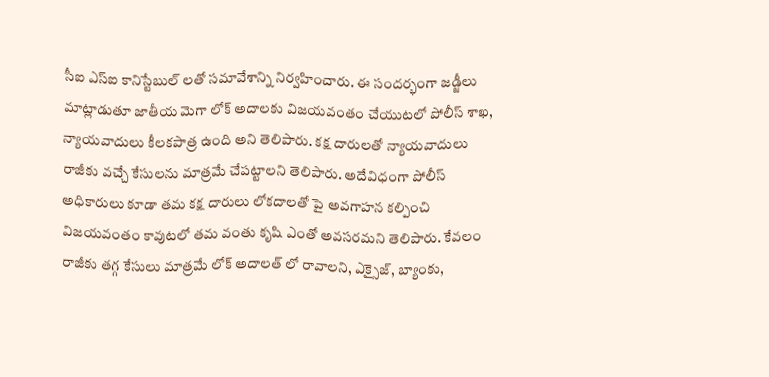సీఐ ఎస్ఐ కానిస్టేబుల్ లతో సమావేశాన్ని నిర్వహించారు. ఈ సందర్భంగా జడ్జీలు మాట్లాడుతూ జాతీయ మెగా లోక్ అదాలకు విజయవంతం చేయుటలో పోలీస్ శాఖ, న్యాయవాదులు కీలకపాత్ర ఉంది అని తెలిపారు. కక్ష దారులతో న్యాయవాదులు రాజీకు వచ్చే కేసులను మాత్రమే చేపట్టాలని తెలిపారు. అదేవిధంగా పోలీస్ అధికారులు కూడా తమ కక్ష దారులు లోకదాలతో పై అవగాహన కల్పించి విజయవంతం కావుటలో తమ వంతు కృషి ఎంతో అవసరమని తెలిపారు. కేవలం రాజీకు తగ్గ కేసులు మాత్రమే లోక్ అదాలత్ లో రావాలని, ఎక్సైజ్, బ్యాంకు,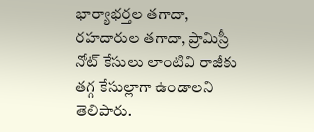భార్యాభర్తల తగాదా, రహదారుల తగాదా, ప్రామిస్రీ నోట్ కేసులు లాంటివి రాజీకు తగ్గ కేసుల్లాగా ఉండాలని తెలిపారు.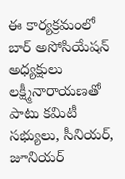ఈ కార్యక్రమంలో బార్ అసోసియేషన్ అధ్యక్షులు లక్ష్మీనారాయణతో పాటు కమిటీ సభ్యులు, సీనియర్, జూనియర్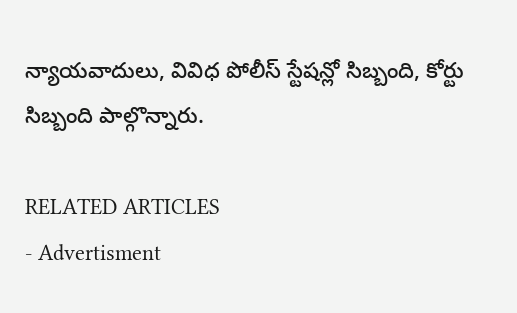న్యాయవాదులు, వివిధ పోలీస్ స్టేషన్లో సిబ్బంది, కోర్టు సిబ్బంది పాల్గొన్నారు.

RELATED ARTICLES
- Advertisment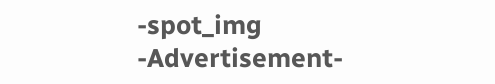-spot_img
-Advertisement-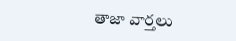తాజా వార్తలు